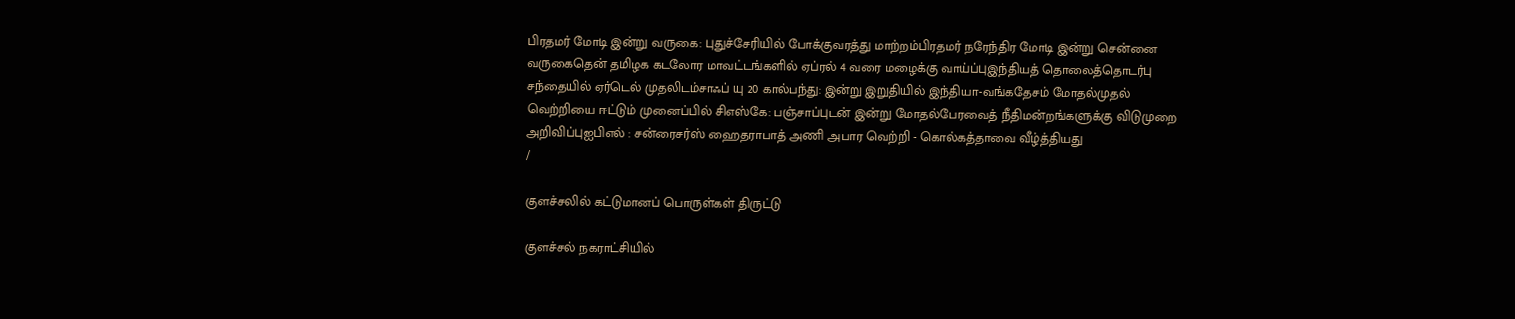பிரதமர் மோடி இன்று வருகை: புதுச்சேரியில் போக்குவரத்து மாற்றம்பிரதமர் நரேந்திர மோடி இன்று சென்னை வருகைதென் தமிழக கடலோர மாவட்டங்களில் ஏப்ரல் 4 வரை மழைக்கு வாய்ப்புஇந்தியத் தொலைத்தொடர்பு சந்தையில் ஏர்டெல் முதலிடம்சாஃப் யு 20 கால்பந்து: இன்று இறுதியில் இந்தியா-வங்கதேசம் மோதல்முதல் வெற்றியை ஈட்டும் முனைப்பில் சிஎஸ்கே: பஞ்சாப்புடன் இன்று மோதல்பேரவைத் நீதிமன்றங்களுக்கு விடுமுறை அறிவிப்புஐபிஎல் : சன்ரைசர்ஸ் ஹைதராபாத் அணி அபார வெற்றி - கொல்கத்தாவை வீழ்த்தியது
/

குளச்சலில் கட்டுமானப் பொருள்கள் திருட்டு

குளச்சல் நகராட்சியில்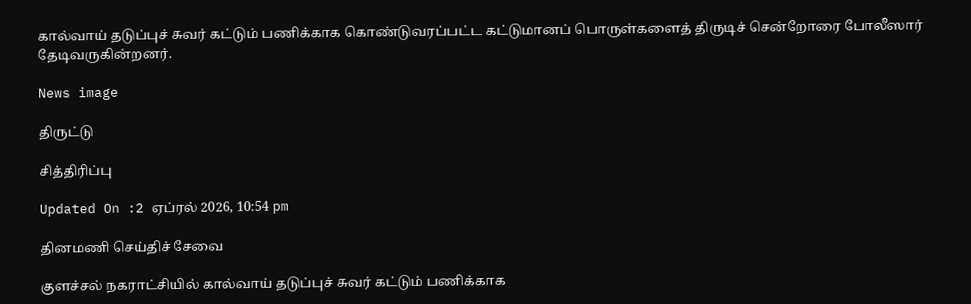கால்வாய் தடுப்புச் சுவர் கட்டும் பணிக்காக கொண்டுவரப்பட்ட கட்டுமானப் பொருள்களைத் திருடிச் சென்றோரை போலீஸார் தேடிவருகின்றனர்.

News image

திருட்டு

சித்திரிப்பு

Updated On :2 ஏப்ரல் 2026, 10:54 pm

தினமணி செய்திச் சேவை

குளச்சல் நகராட்சியில் கால்வாய் தடுப்புச் சுவர் கட்டும் பணிக்காக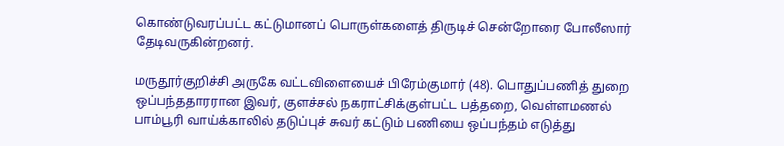கொண்டுவரப்பட்ட கட்டுமானப் பொருள்களைத் திருடிச் சென்றோரை போலீஸார் தேடிவருகின்றனர்.

மருதூர்குறிச்சி அருகே வட்டவிளையைச் பிரேம்குமார் (48). பொதுப்பணித் துறை ஒப்பந்ததாரரான இவர், குளச்சல் நகராட்சிக்குள்பட்ட பத்தறை, வெள்ளமணல் பாம்பூரி வாய்க்காலில் தடுப்புச் சுவர் கட்டும் பணியை ஒப்பந்தம் எடுத்து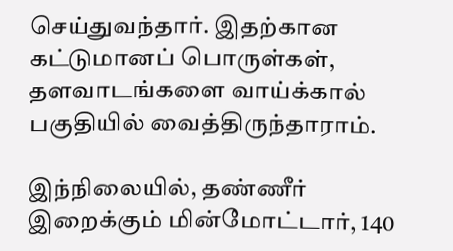செய்துவந்தார். இதற்கான கட்டுமானப் பொருள்கள், தளவாடங்களை வாய்க்கால் பகுதியில் வைத்திருந்தாராம்.

இந்நிலையில், தண்ணீர் இறைக்கும் மின்மோட்டார், 140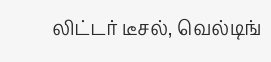லிட்டர் டீசல், வெல்டிங்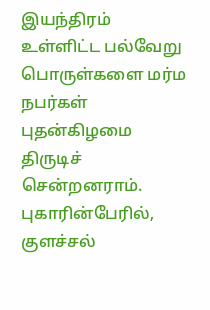இயந்திரம் உள்ளிட்ட பல்வேறு பொருள்களை மர்ம நபர்கள் புதன்கிழமை திருடிச் சென்றனராம். புகாரின்பேரில், குளச்சல்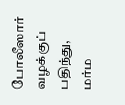போலீஸார் வழக்குப் பதிந்து, மர்ம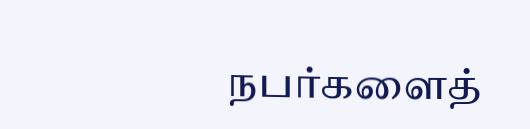நபர்களைத்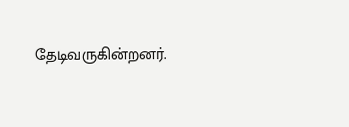தேடிவருகின்றனர்.